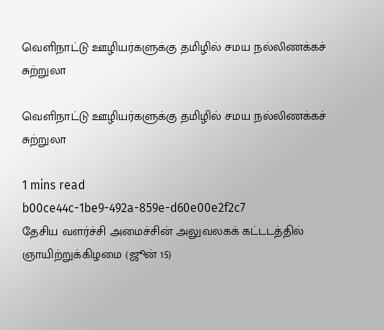வெளிநாட்டு ஊழியர்களுக்கு தமிழில் சமய நல்லிணக்கச் சுற்றுலா

வெளிநாட்டு ஊழியர்களுக்கு தமிழில் சமய நல்லிணக்கச் சுற்றுலா

1 mins read
b00ce44c-1be9-492a-859e-d60e00e2f2c7
தேசிய வளர்ச்சி அமைச்சின் அலுவலகக் கட்டடத்தில் ஞாயிற்றுக்கிழமை (ஜூன் 15)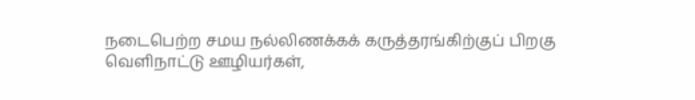நடைபெற்ற சமய நல்லிணக்கக் கருத்தரங்கிற்குப் பிறகு வெளிநாட்டு ஊழியர்கள்,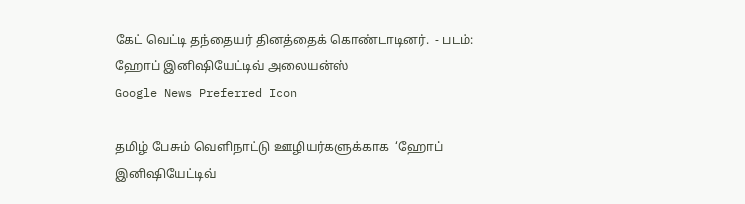கேட் வெட்டி தந்தையர் தினத்தைக் கொண்டாடினர்.  - படம்:  ஹோப் இனிஷியேட்டிவ் அலையன்ஸ்
Google News Preferred Icon

தமிழ் பேசும் வெளிநாட்டு ஊழியர்களுக்காக  ‘ஹோப் இனிஷியேட்டிவ்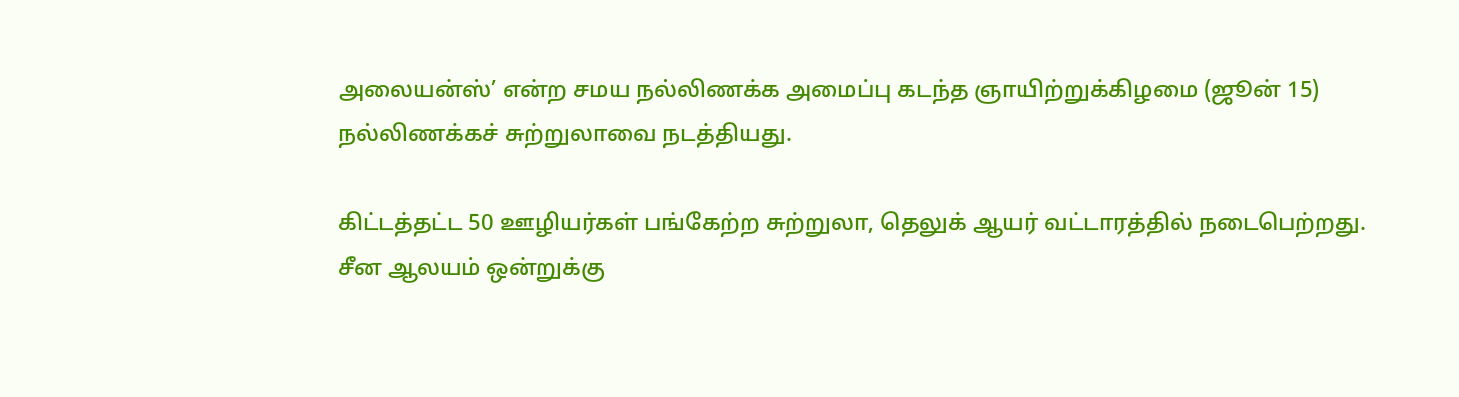அலையன்ஸ்’ என்ற சமய நல்லிணக்க அமைப்பு கடந்த ஞாயிற்றுக்கிழமை (ஜூன் 15) நல்லிணக்கச் சுற்றுலாவை நடத்தியது.

கிட்டத்தட்ட 50 ஊழியர்கள் பங்கேற்ற சுற்றுலா, தெலுக் ஆயர் வட்டாரத்தில் நடைபெற்றது. சீன ஆலயம் ஒன்றுக்கு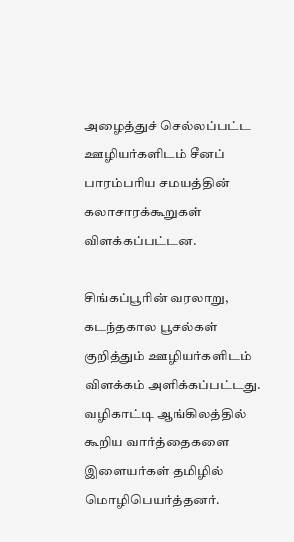அழைத்துச் செல்லப்பட்ட ஊழியர்களிடம் சீனப் பாரம்பரிய சமயத்தின் கலாசாரக்கூறுகள் விளக்கப்பட்டன.

சிங்கப்பூரின் வரலாறு, கடந்தகால பூசல்கள் குறித்தும் ஊழியர்களிடம் விளக்கம் அளிக்கப்பட்டது. வழிகாட்டி ஆங்கிலத்தில் கூறிய வார்த்தைகளை இளையர்கள் தமிழில் மொழிபெயர்த்தனர்.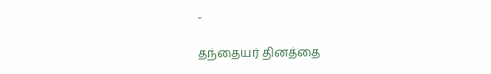-

தந்தையர் தினத்தை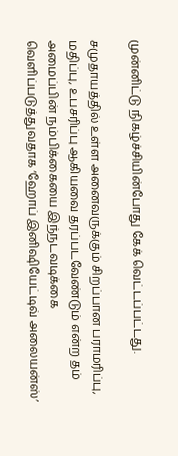முன்னிட்டு நிகழ்ச்சியின்போது கேக் வெட்டப்பட்டது.

சமுதாயத்தில் உள்ள அனைவருக்கும் சிறப்பான பராமரிப்பு, மதிப்பு, உபசரிப்பு ஆகியவை தரப்படவேண்டும் என்ற தம் அமைப்பின் நம்பிக்கையை இந்நடவடிக்கை வெளிப்படுத்துவதாக ‘ஹோப் இனிஷியேட்டிவ் அலையன்ஸ்’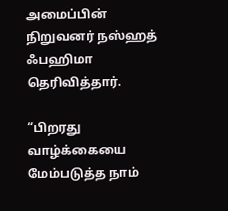அமைப்பின் நிறுவனர் நஸ்ஹத் ஃபஹிமா தெரிவித்தார்.

“பிறரது வாழ்க்கையை மேம்படுத்த நாம்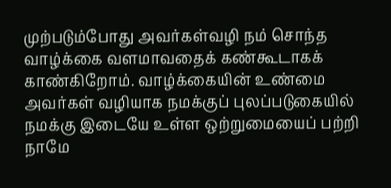முற்படும்போது அவர்கள்வழி நம் சொந்த வாழ்க்கை வளமாவதைக் கண்கூடாகக் காண்கிறோம். வாழ்க்கையின் உண்மை அவர்கள் வழியாக நமக்குப் புலப்படுகையில் நமக்கு இடையே உள்ள ஒற்றுமையைப் பற்றி நாமே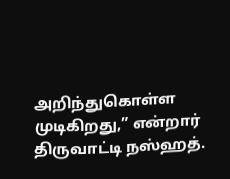அறிந்துகொள்ள முடிகிறது,” என்றார் திருவாட்டி நஸ்ஹத்.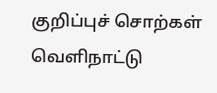குறிப்புச் சொற்கள்
வெளிநாட்டு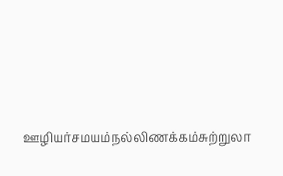ஊழியர்சமயம்நல்லிணக்கம்சுற்றுலா